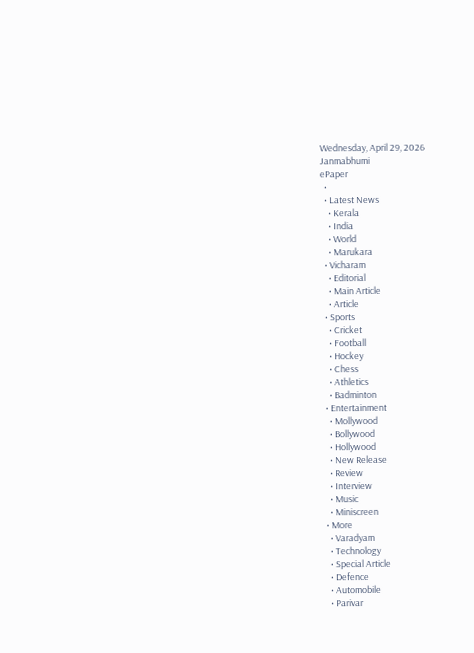Wednesday, April 29, 2026
Janmabhumi
ePaper
  •
  • Latest News
    • Kerala
    • India
    • World
    • Marukara
  • Vicharam
    • Editorial
    • Main Article
    • Article
  • Sports
    • Cricket
    • Football
    • Hockey
    • Chess
    • Athletics
    • Badminton
  • Entertainment
    • Mollywood
    • Bollywood
    • Hollywood
    • New Release
    • Review
    • Interview
    • Music
    • Miniscreen
  • More
    • Varadyam
    • Technology
    • Special Article
    • Defence
    • Automobile
    • Parivar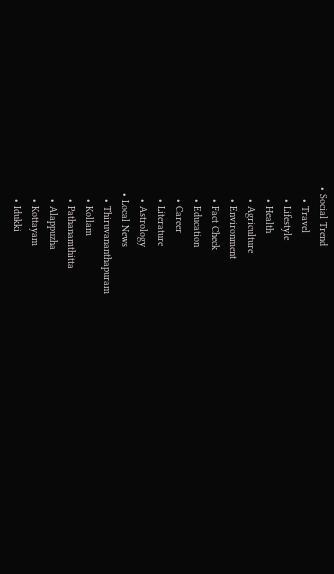• Social Trend
    • Travel
    • Lifestyle
    • Health
    • Agriculture
    • Environment
    • Fact Check
    • Education
    • Career
    • Literature
    • Astrology
  • Local News
    • Thiruvananthapuram
    • Kollam
    • Pathanamthitta
    • Alappuzha
    • Kottayam
    • Idukki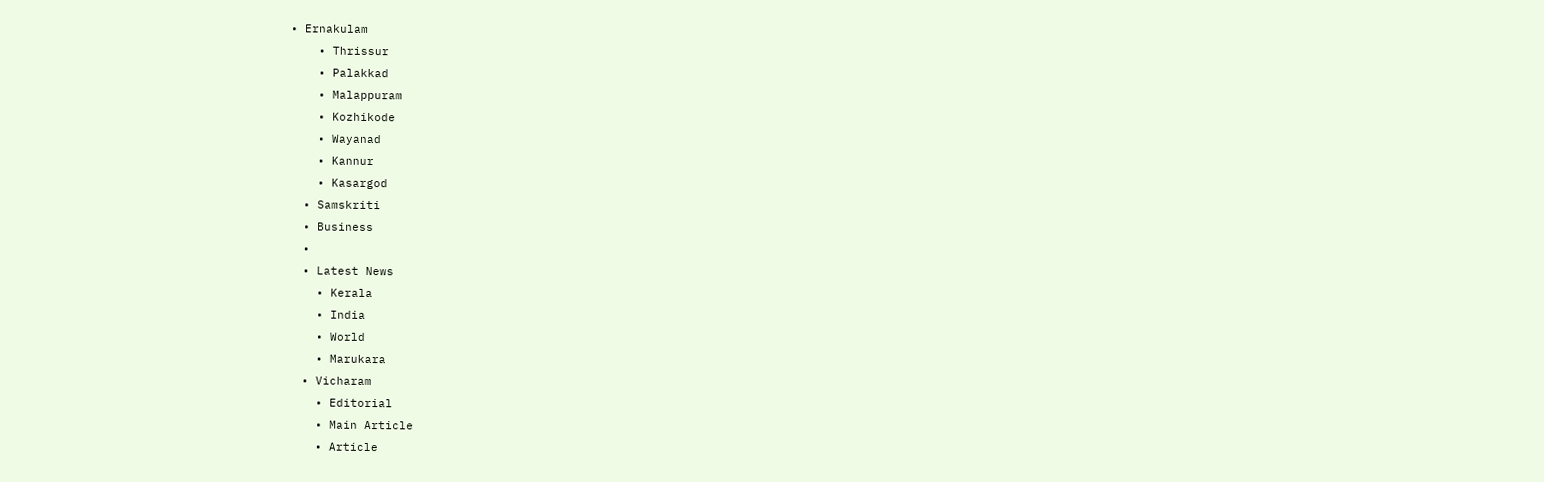• Ernakulam
    • Thrissur
    • Palakkad
    • Malappuram
    • Kozhikode
    • Wayanad
    • Kannur
    • Kasargod
  • Samskriti
  • Business
  •
  • Latest News
    • Kerala
    • India
    • World
    • Marukara
  • Vicharam
    • Editorial
    • Main Article
    • Article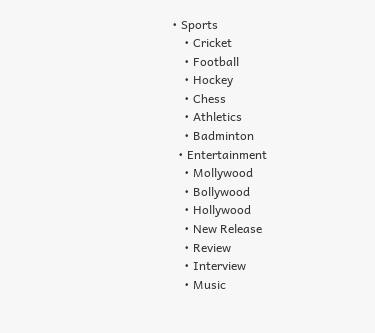• Sports
    • Cricket
    • Football
    • Hockey
    • Chess
    • Athletics
    • Badminton
  • Entertainment
    • Mollywood
    • Bollywood
    • Hollywood
    • New Release
    • Review
    • Interview
    • Music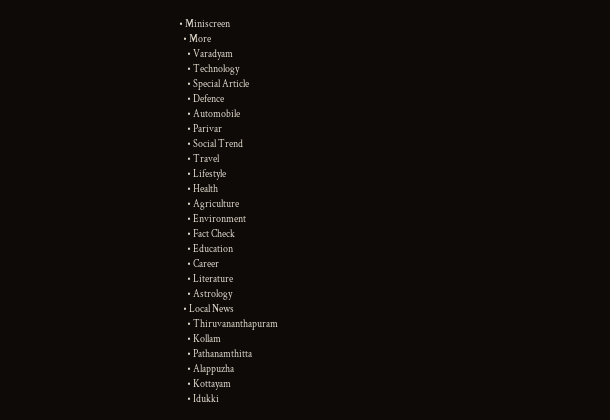• Miniscreen
  • More
    • Varadyam
    • Technology
    • Special Article
    • Defence
    • Automobile
    • Parivar
    • Social Trend
    • Travel
    • Lifestyle
    • Health
    • Agriculture
    • Environment
    • Fact Check
    • Education
    • Career
    • Literature
    • Astrology
  • Local News
    • Thiruvananthapuram
    • Kollam
    • Pathanamthitta
    • Alappuzha
    • Kottayam
    • Idukki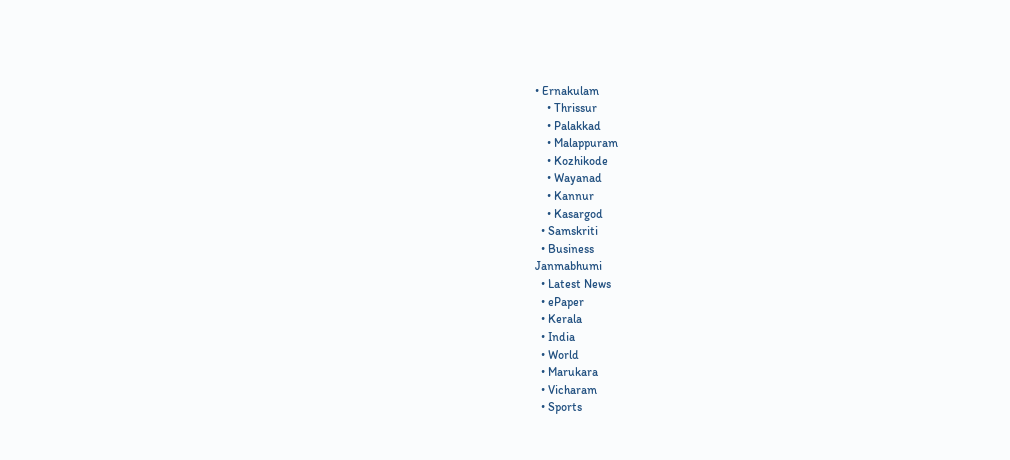• Ernakulam
    • Thrissur
    • Palakkad
    • Malappuram
    • Kozhikode
    • Wayanad
    • Kannur
    • Kasargod
  • Samskriti
  • Business
Janmabhumi
  • Latest News
  • ePaper
  • Kerala
  • India
  • World
  • Marukara
  • Vicharam
  • Sports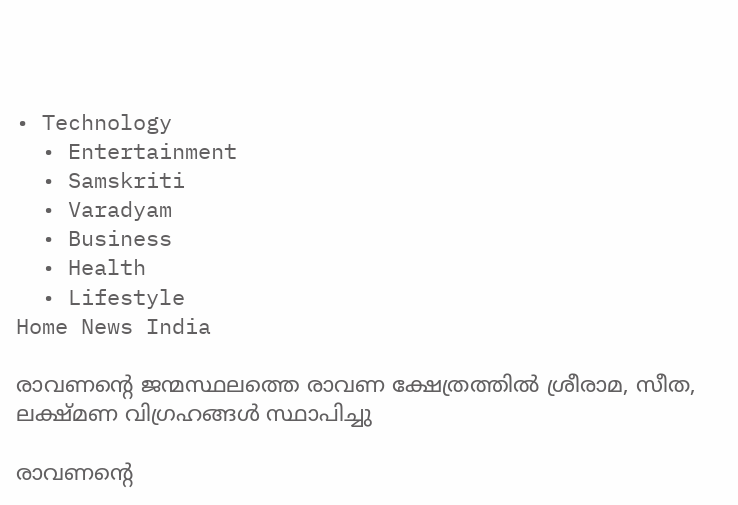• Technology
  • Entertainment
  • Samskriti
  • Varadyam
  • Business
  • Health
  • Lifestyle
Home News India

രാവണന്റെ ജന്മസ്ഥലത്തെ രാവണ ക്ഷേത്രത്തില്‍ ശ്രീരാമ, സീത, ലക്ഷ്മണ വിഗ്രഹങ്ങള്‍ സ്ഥാപിച്ചു

രാവണന്റെ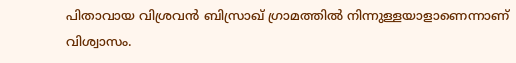പിതാവായ വിശ്രവന്‍ ബിസ്രാഖ് ഗ്രാമത്തില്‍ നിന്നുള്ളയാളാണെന്നാണ് വിശ്വാസം.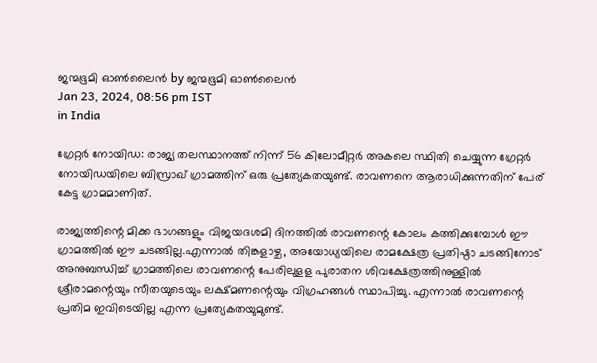ജന്മഭൂമി ഓണ്‍ലൈന്‍ by ജന്മഭൂമി ഓണ്‍ലൈന്‍
Jan 23, 2024, 08:56 pm IST
in India

ഗ്രേറ്റര്‍ നോയിഡ: രാജ്യ തലസ്ഥാനത്ത് നിന്ന് 56 കിലോമീറ്റര്‍ അകലെ സ്ഥിതി ചെയ്യുന്ന ഗ്രേറ്റര്‍ നോയിഡയിലെ ബിസ്രാഖ് ഗ്രാമത്തിന് ഒരു പ്രത്യേകതയുണ്ട്. രാവണനെ ആരാധിക്കുന്നതിന് പേര് കേട്ട ഗ്രാമമാണിത്.

രാജ്യത്തിന്റെ മിക്ക ഭാഗങ്ങളും വിജയദശമി ദിനത്തില്‍ രാവണന്റെ കോലം കത്തിക്കുമ്പോള്‍ ഈ ഗ്രാമത്തില്‍ ഈ ചടങ്ങില്ല.എന്നാല്‍ തിങ്കളാഴ്ച, അയോധ്യയിലെ രാമക്ഷേത്ര പ്രതിഷ്ഠാ ചടങ്ങിനോട് അനുബന്ധിച്ച് ഗ്രാമത്തിലെ രാവണന്റെ പേരിലുളള പുരാതന ശിവക്ഷേത്രത്തിനുള്ളില്‍ ശ്രീരാമന്റെയും സീതയുടെയും ലക്ഷ്മണന്റെയും വിഗ്രഹങ്ങള്‍ സ്ഥാപിച്ചു. എന്നാല്‍ രാവണന്റെ പ്രതിമ ഇവിടെയില്ല എന്ന പ്രത്യേകതയുമുണ്ട്.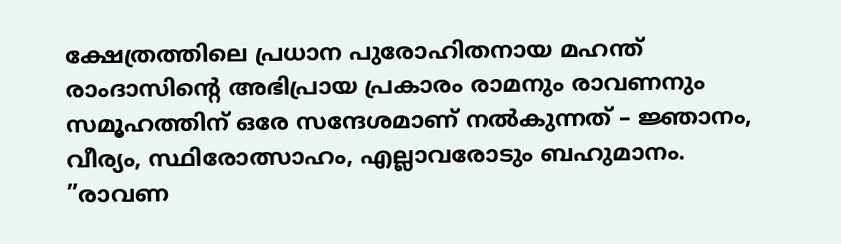ക്ഷേത്രത്തിലെ പ്രധാന പുരോഹിതനായ മഹന്ത് രാംദാസിന്റെ അഭിപ്രായ പ്രകാരം രാമനും രാവണനും സമൂഹത്തിന് ഒരേ സന്ദേശമാണ് നല്‍കുന്നത് – ജ്ഞാനം, വീര്യം, സ്ഥിരോത്സാഹം, എല്ലാവരോടും ബഹുമാനം. ”രാവണ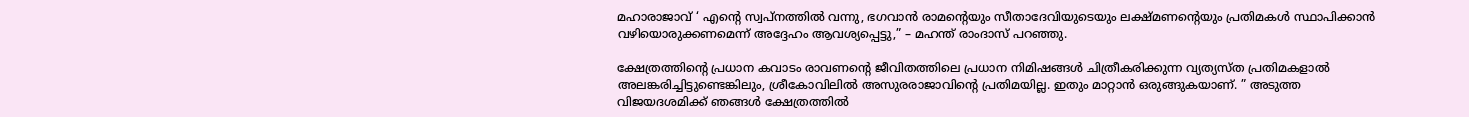മഹാരാജാവ് ‘ എന്റെ സ്വപ്നത്തില്‍ വന്നു, ഭഗവാന്‍ രാമന്റെയും സീതാദേവിയുടെയും ലക്ഷ്മണന്റെയും പ്രതിമകള്‍ സ്ഥാപിക്കാന്‍ വഴിയൊരുക്കണമെന്ന് അദ്ദേഹം ആവശ്യപ്പെട്ടു,” – മഹന്ത് രാംദാസ് പറഞ്ഞു.

ക്ഷേത്രത്തിന്റെ പ്രധാന കവാടം രാവണന്റെ ജീവിതത്തിലെ പ്രധാന നിമിഷങ്ങള്‍ ചിത്രീകരിക്കുന്ന വ്യത്യസ്ത പ്രതിമകളാല്‍ അലങ്കരിച്ചിട്ടുണ്ടെങ്കിലും, ശ്രീകോവിലില്‍ അസുരരാജാവിന്റെ പ്രതിമയില്ല. ഇതും മാറ്റാന്‍ ഒരുങ്ങുകയാണ്. ” അടുത്ത വിജയദശമിക്ക് ഞങ്ങള്‍ ക്ഷേത്രത്തില്‍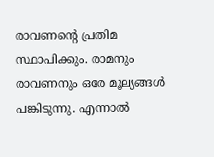രാവണന്റെ പ്രതിമ സ്ഥാപിക്കും. രാമനും രാവണനും ഒരേ മൂല്യങ്ങള്‍ പങ്കിടുന്നു. എന്നാല്‍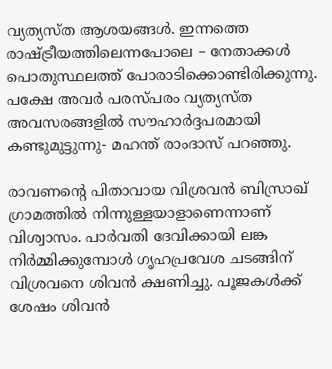വ്യത്യസ്ത ആശയങ്ങള്‍. ഇന്നത്തെ രാഷ്‌ട്രീയത്തിലെന്നപോലെ – നേതാക്കള്‍ പൊതുസ്ഥലത്ത് പോരാടിക്കൊണ്ടിരിക്കുന്നു. പക്ഷേ അവര്‍ പരസ്പരം വ്യത്യസ്ത അവസരങ്ങളില്‍ സൗഹാര്‍ദ്ദപരമായി കണ്ടുമുട്ടുന്നു- മഹന്ത് രാംദാസ് പറഞ്ഞു.

രാവണന്റെ പിതാവായ വിശ്രവന്‍ ബിസ്രാഖ് ഗ്രാമത്തില്‍ നിന്നുള്ളയാളാണെന്നാണ് വിശ്വാസം. പാര്‍വതി ദേവിക്കായി ലങ്ക നിര്‍മ്മിക്കുമ്പോള്‍ ഗൃഹപ്രവേശ ചടങ്ങിന് വിശ്രവനെ ശിവന്‍ ക്ഷണിച്ചു. പൂജകള്‍ക്ക് ശേഷം ശിവന്‍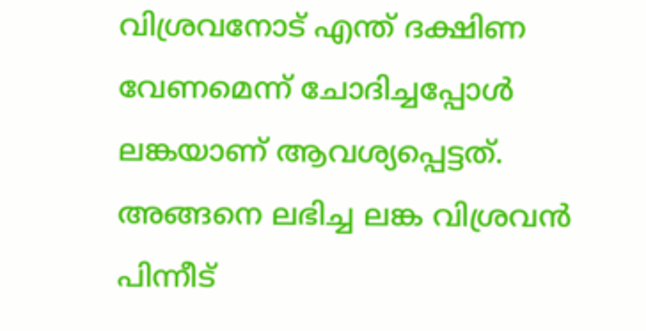വിശ്രവനോട് എന്ത് ദക്ഷിണ വേണമെന്ന് ചോദിച്ചപ്പോള്‍ ലങ്കയാണ് ആവശ്യപ്പെട്ടത്. അങ്ങനെ ലഭിച്ച ലങ്ക വിശ്രവന്‍ പിന്നീട്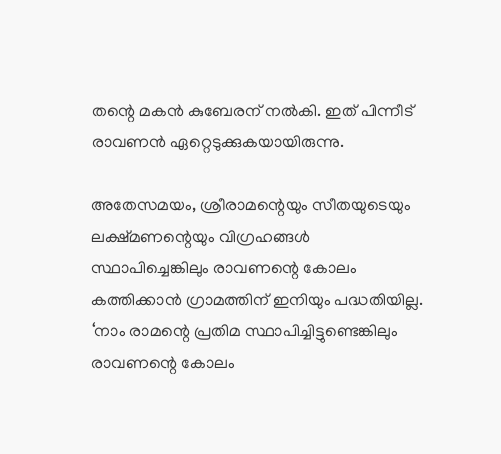തന്റെ മകന്‍ കുബേരന് നല്‍കി. ഇത് പിന്നീട് രാവണന്‍ ഏറ്റെടുക്കുകയായിരുന്നു.

അതേസമയം, ശ്രീരാമന്റെയും സീതയുടെയും ലക്ഷ്മണന്റെയും വിഗ്രഹങ്ങള്‍ സ്ഥാപിച്ചെങ്കിലും രാവണന്റെ കോലം കത്തിക്കാന്‍ ഗ്രാമത്തിന് ഇനിയും പദ്ധതിയില്ല. ‘നാം രാമന്റെ പ്രതിമ സ്ഥാപിച്ചിട്ടുണ്ടെങ്കിലും രാവണന്റെ കോലം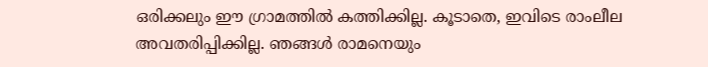ഒരിക്കലും ഈ ഗ്രാമത്തില്‍ കത്തിക്കില്ല. കൂടാതെ, ഇവിടെ രാംലീല അവതരിപ്പിക്കില്ല. ഞങ്ങള്‍ രാമനെയും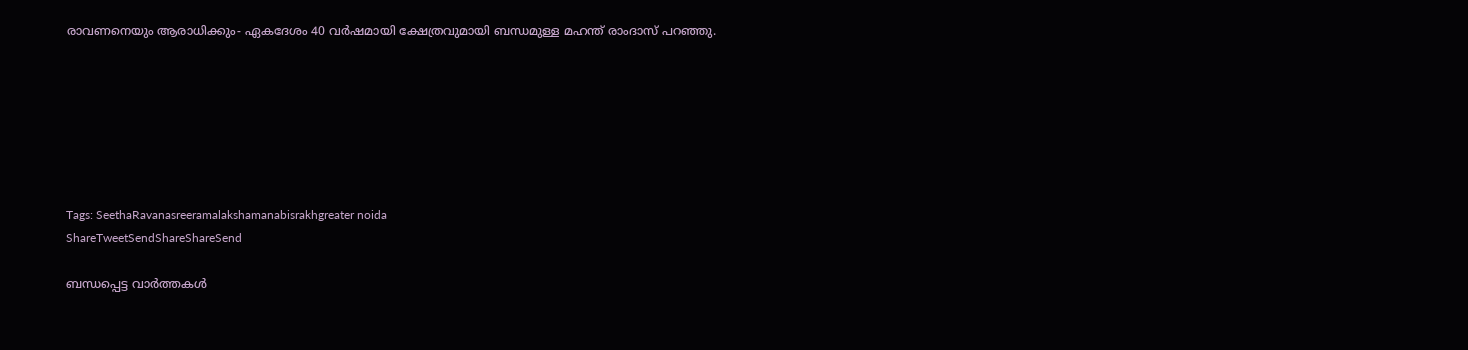രാവണനെയും ആരാധിക്കും- ഏകദേശം 40 വര്‍ഷമായി ക്ഷേത്രവുമായി ബന്ധമുള്ള മഹന്ത് രാംദാസ് പറഞ്ഞു.







Tags: SeethaRavanasreeramalakshamanabisrakhgreater noida
ShareTweetSendShareShareSend

ബന്ധപ്പെട്ട വാര്‍ത്തകള്‍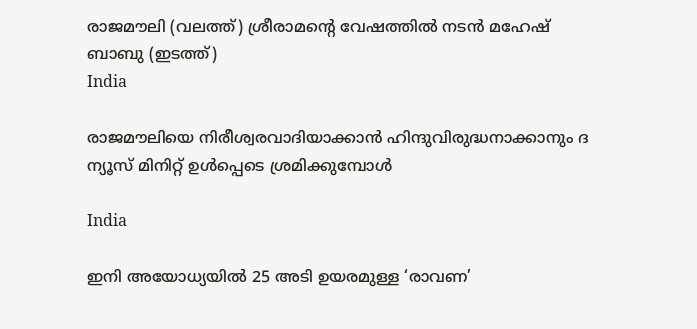രാജമൗലി (വലത്ത്) ശ്രീരാമന്‍റെ വേഷത്തില്‍ നടന്‍ മഹേഷ് ബാബു (ഇടത്ത്)
India

രാജമൗലിയെ നിരീശ്വരവാദിയാക്കാന്‍ ഹിന്ദുവിരുദ്ധനാക്കാനും ദ ന്യൂസ് മിനിറ്റ് ഉള്‍പ്പെടെ ശ്രമിക്കുമ്പോള്‍

India

ഇനി അയോധ്യയിൽ 25 അടി ഉയരമുള്ള ‘രാവണ’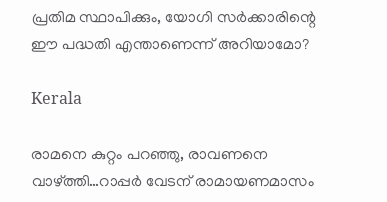പ്രതിമ സ്ഥാപിക്കും, യോഗി സർക്കാരിന്റെ ഈ പദ്ധതി എന്താണെന്ന് അറിയാമോ?

Kerala

രാമനെ കുറ്റം പറഞ്ഞു, രാവണനെ വാഴ്‌ത്തി…റാപ്പര്‍ വേടന് രാമായണമാസം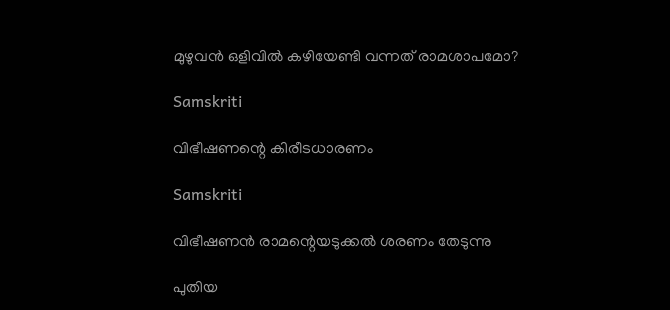മുഴുവന്‍ ഒളിവില്‍ കഴിയേണ്ടി വന്നത് രാമശാപമോ?

Samskriti

വിഭീഷണന്റെ കിരീടധാരണം

Samskriti

വിഭീഷണൻ രാമന്റെയടുക്കൽ ശരണം തേടുന്നു

പുതിയ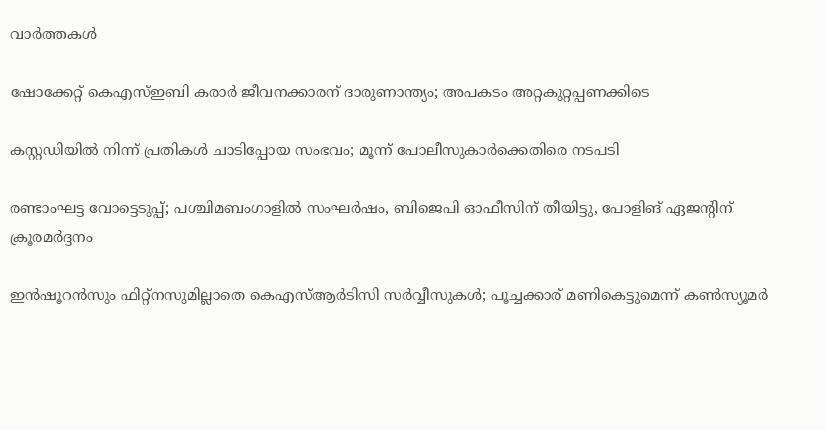വാര്‍ത്തകള്‍

ഷോക്കേറ്റ് കെഎസ്ഇബി കരാർ ജീവനക്കാരന് ദാരുണാന്ത്യം; അപകടം അറ്റകുറ്റപ്പണക്കിടെ

കസ്റ്റഡിയില്‍ നിന്ന് പ്രതികള്‍ ചാടിപ്പോയ സംഭവം; മൂന്ന് പോലീസുകാര്‍ക്കെതിരെ നടപടി

രണ്ടാംഘട്ട വോട്ടെടുപ്പ്; പശ്ചിമബംഗാളിൽ സംഘർഷം, ബിജെപി ഓഫീസിന് തീയിട്ടു, പോളിങ് ഏജൻ്റിന് ക്രൂരമർദ്ദനം

ഇന്‍ഷൂറന്‍സും ഫിറ്റ്‌നസുമില്ലാതെ കെഎസ്ആര്‍ടിസി സര്‍വ്വീസുകൾ; പൂച്ചക്കാര് മണികെട്ടുമെന്ന് കണ്‍സ്യൂമര്‍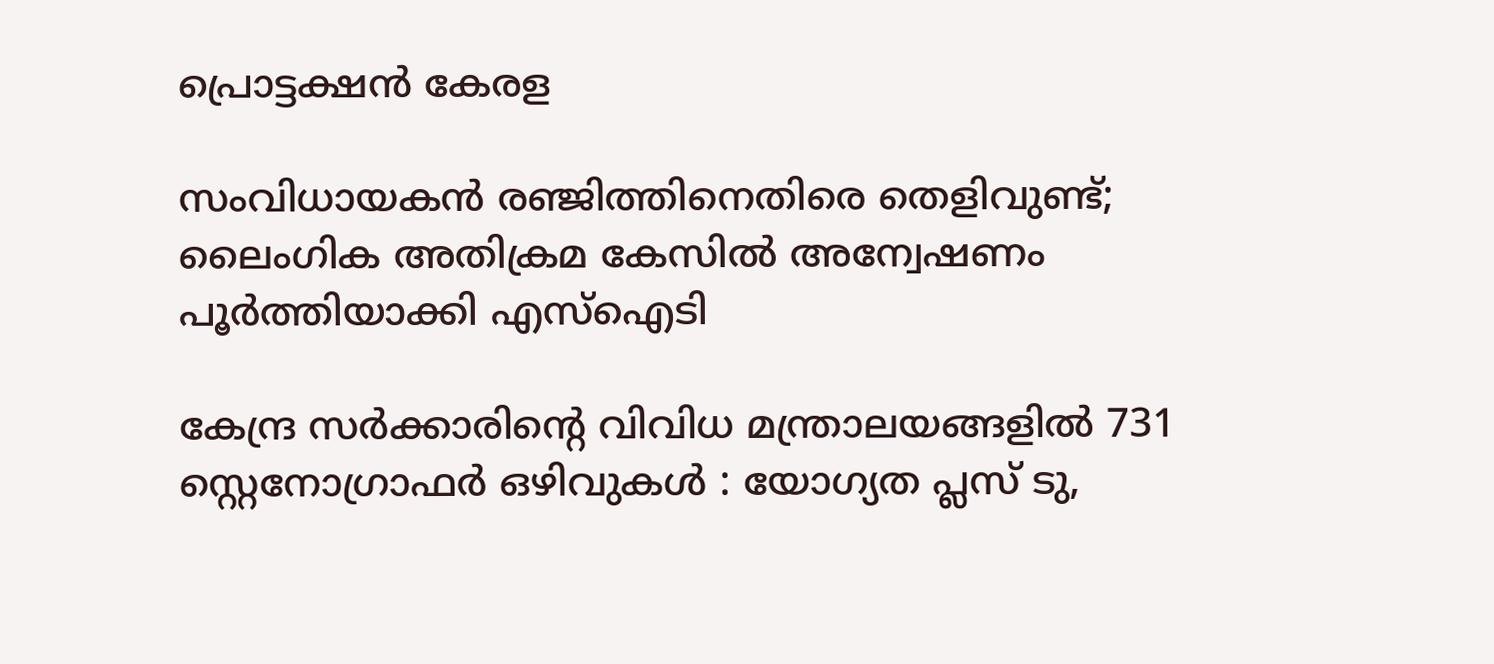പ്രൊട്ടക്ഷന്‍ കേരള

സംവിധായകൻ രഞ്ജിത്തിനെതിരെ തെളിവുണ്ട്; ലൈംഗിക അതിക്രമ കേസില്‍ അന്വേഷണം പൂര്‍ത്തിയാക്കി എസ്ഐടി

കേന്ദ്ര സർക്കാരിന്റെ വിവിധ മന്ത്രാലയങ്ങളിൽ 731 സ്റ്റെനോഗ്രാഫർ ഒഴിവുകൾ : യോഗ്യത പ്ലസ് ടു,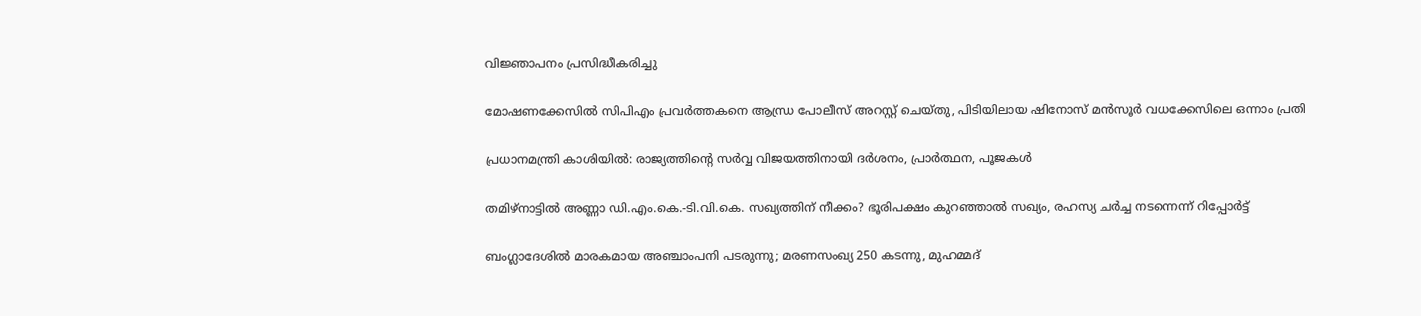വിജ്ഞാപനം പ്രസിദ്ധീകരിച്ചു

മോഷണക്കേസിൽ സിപിഎം പ്രവര്‍ത്തകനെ ആന്ധ്ര പോലീസ് അറസ്റ്റ് ചെയ്തു, പിടിയിലായ ഷിനോസ് മന്‍സൂര്‍ വധക്കേസിലെ ഒന്നാം പ്രതി

പ്രധാനമന്ത്രി കാശിയിൽ: രാജ്യത്തിന്റെ സർവ്വ വിജയത്തിനായി ദർശനം, പ്രാർത്ഥന, പൂജകൾ

തമിഴ്‌നാട്ടിൽ അണ്ണാ ഡി.എം.കെ.-ടി.വി.കെ. സഖ്യത്തിന് നീക്കം? ഭൂരിപക്ഷം കുറഞ്ഞാൽ സഖ്യം, രഹസ്യ ചർച്ച നടന്നെന്ന് റിപ്പോർട്ട്

ബംഗ്ലാദേശില്‍ മാരകമായ അഞ്ചാംപനി പടരുന്നു; മരണസംഖ്യ 250 കടന്നു, മുഹമ്മദ്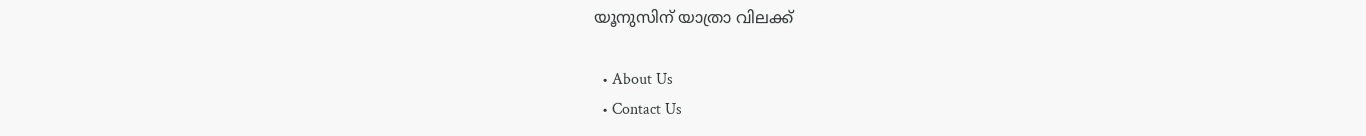യൂനുസിന് യാത്രാ വിലക്ക്

  • About Us
  • Contact Us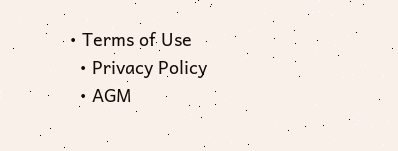• Terms of Use
  • Privacy Policy
  • AGM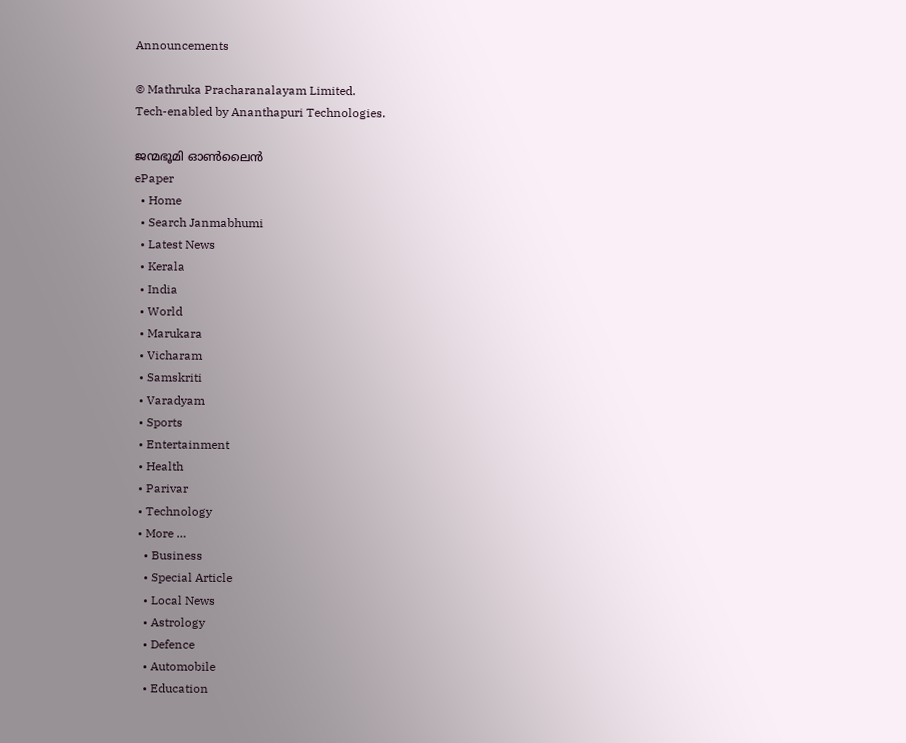Announcements

© Mathruka Pracharanalayam Limited.
Tech-enabled by Ananthapuri Technologies.

ജന്മഭൂമി ഓണ്‍ലൈന്‍
ePaper
  • Home
  • Search Janmabhumi
  • Latest News
  • Kerala
  • India
  • World
  • Marukara
  • Vicharam
  • Samskriti
  • Varadyam
  • Sports
  • Entertainment
  • Health
  • Parivar
  • Technology
  • More …
    • Business
    • Special Article
    • Local News
    • Astrology
    • Defence
    • Automobile
    • Education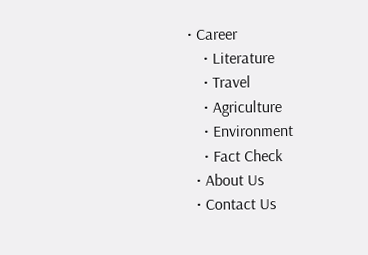• Career
    • Literature
    • Travel
    • Agriculture
    • Environment
    • Fact Check
  • About Us
  • Contact Us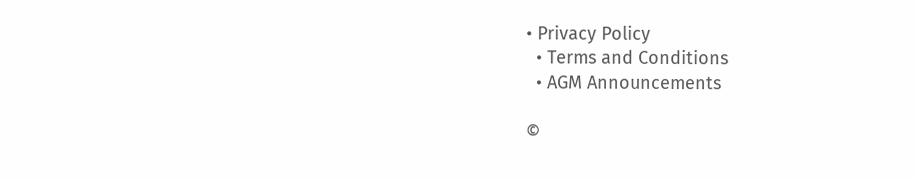• Privacy Policy
  • Terms and Conditions
  • AGM Announcements

©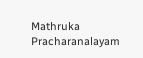Mathruka Pracharanalayam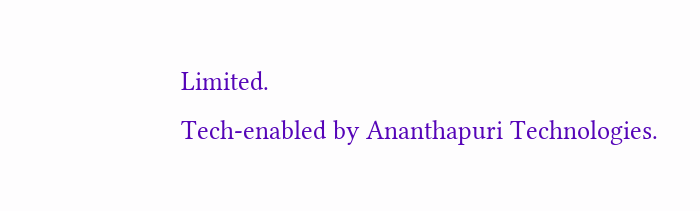Limited.
Tech-enabled by Ananthapuri Technologies.